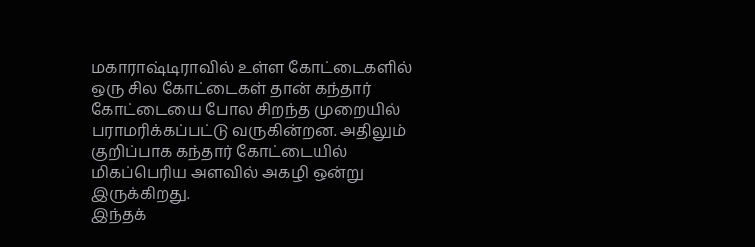மகாராஷ்டிராவில் உள்ள கோட்டைகளில் ஒரு சில கோட்டைகள் தான் கந்தார் கோட்டையை போல சிறந்த முறையில் பராமரிக்கப்பட்டு வருகின்றன. அதிலும் குறிப்பாக கந்தார் கோட்டையில் மிகப்பெரிய அளவில் அகழி ஒன்று இருக்கிறது.
இந்தக்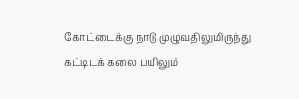கோட்டைக்கு நாடு முழுவதிலுமிருந்து கட்டிடக் கலை பயிலும்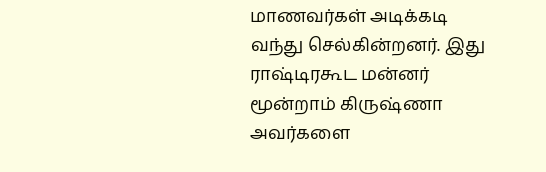மாணவர்கள் அடிக்கடி வந்து செல்கின்றனர். இது ராஷ்டிரகூட மன்னர் மூன்றாம் கிருஷ்ணா அவர்களை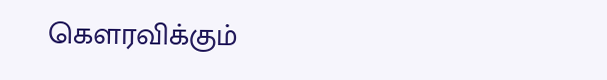கௌரவிக்கும்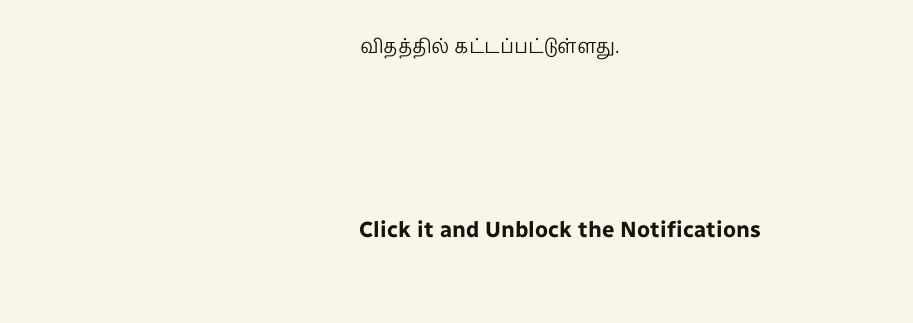விதத்தில் கட்டப்பட்டுள்ளது.



Click it and Unblock the Notifications